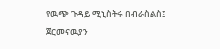የዉጭ ጉዳይ ሚኒስትሩ በብራስልስ፤ ጀርመናዉያን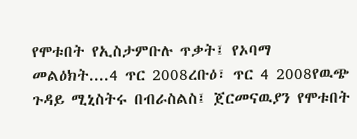የሞቱበት የኢስታምቡሉ ጥቃት፤ የኦባማ መልዕክት....4 ጥር 2008ረቡዕ፣ ጥር 4 2008የዉጭ ጉዳይ ሚኒስትሩ በብራስልስ፤ ጀርመናዉያን የሞቱበት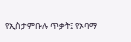የኢስታምቡሉ ጥቃት፤ የኦባማ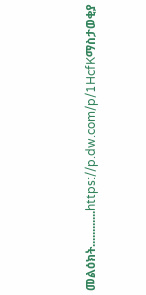መልዕክት............https://p.dw.com/p/1HcfKማስታወቂያ